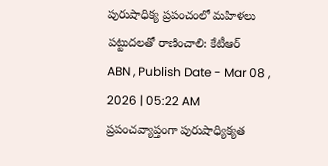పురుషాధిక్య ప్రపంచంలో మహిళలు పట్టుదలతో రాణించాలి: కేటీఆర్
ABN , Publish Date - Mar 08 , 2026 | 05:22 AM
ప్రపంచవ్యాప్తంగా పురుషాధ్యిక్యత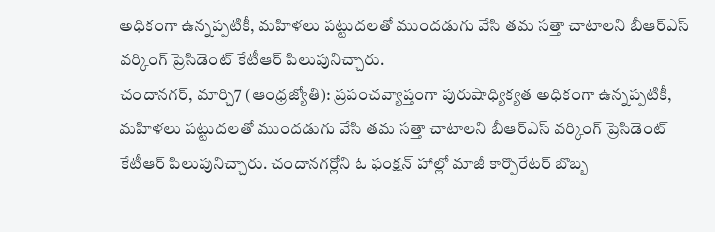అధికంగా ఉన్నప్పటికీ, మహిళలు పట్టుదలతో ముందడుగు వేసి తమ సత్తా చాటాలని బీఆర్ఎస్ వర్కింగ్ ప్రెసిడెంట్ కేటీఆర్ పిలుపునిచ్చారు.
చందానగర్, మార్చి7 (ఆంధ్రజ్యోతి): ప్రపంచవ్యాప్తంగా పురుషాధ్యిక్యత అధికంగా ఉన్నప్పటికీ, మహిళలు పట్టుదలతో ముందడుగు వేసి తమ సత్తా చాటాలని బీఆర్ఎస్ వర్కింగ్ ప్రెసిడెంట్ కేటీఆర్ పిలుపునిచ్చారు. చందానగర్లోని ఓ ఫంక్షన్ హాల్లో మాజీ కార్పొరేటర్ బొబ్బ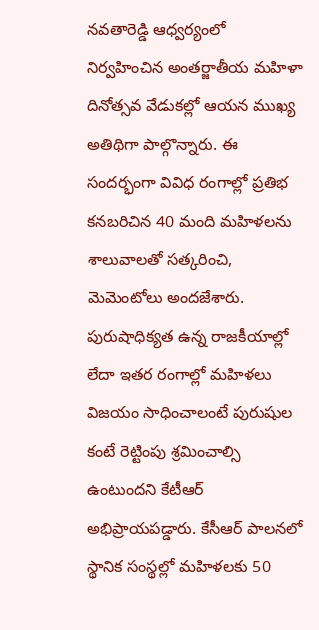నవతారెడ్డి ఆధ్వర్యంలో నిర్వహించిన అంతర్జాతీయ మహిళా దినోత్సవ వేడుకల్లో ఆయన ముఖ్య అతిథిగా పాల్గొన్నారు. ఈ సందర్భంగా వివిధ రంగాల్లో ప్రతిభ కనబరిచిన 40 మంది మహిళలను శాలువాలతో సత్కరించి, మెమెంటోలు అందజేశారు. పురుషాధిక్యత ఉన్న రాజకీయాల్లో లేదా ఇతర రంగాల్లో మహిళలు విజయం సాధించాలంటే పురుషుల కంటే రెట్టింపు శ్రమించాల్సి ఉంటుందని కేటీఆర్ అభిప్రాయపడ్డారు. కేసీఆర్ పాలనలో స్థానిక సంస్థల్లో మహిళలకు 50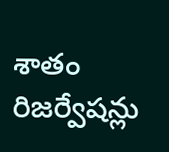శాతం రిజర్వేషన్లు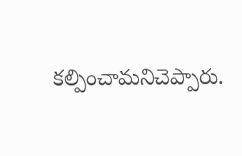కల్పించామనిచెప్పారు.